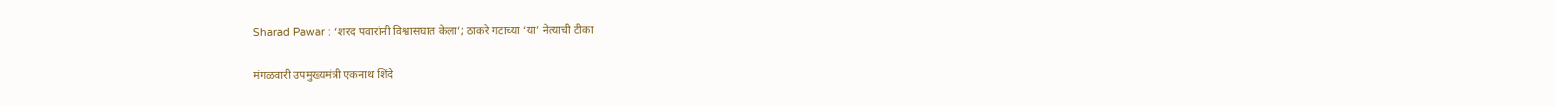Sharad Pawar : ‘शरद पवारांनी विश्वासघात केला’; ठाकरे गटाच्या ‘या’ नेत्याची टीका

मंगळवारी उपमुख्यमंत्री एकनाथ शिंदे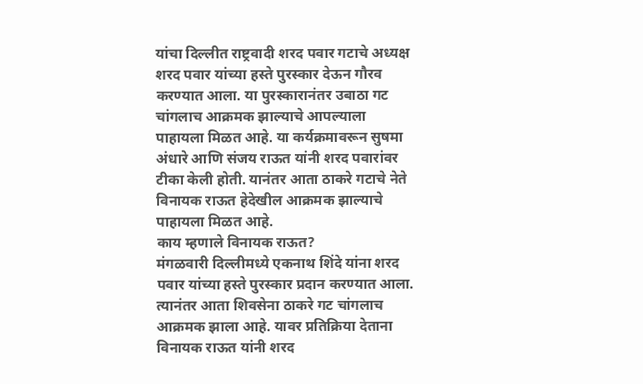यांचा दिल्लीत राष्ट्रवादी शरद पवार गटाचे अध्यक्ष शरद पवार यांच्या हस्ते पुरस्कार देऊन गौरव करण्यात आला. या पुरस्कारानंतर उबाठा गट चांगलाच आक्रमक झाल्याचे आपल्याला पाहायला मिळत आहे. या कर्यक्रमावरून सुषमा अंधारे आणि संजय राऊत यांनी शरद पवारांवर टीका केली होती. यानंतर आता ठाकरे गटाचे नेते विनायक राऊत हेदेखील आक्रमक झाल्याचे पाहायला मिळत आहे.
काय म्हणाले विनायक राऊत?
मंगळवारी दिल्लीमध्ये एकनाथ शिंदे यांना शरद पवार यांच्या हस्ते पुरस्कार प्रदान करण्यात आला. त्यानंतर आता शिवसेना ठाकरे गट चांगलाच आक्रमक झाला आहे. यावर प्रतिक्रिया देताना विनायक राऊत यांनी शरद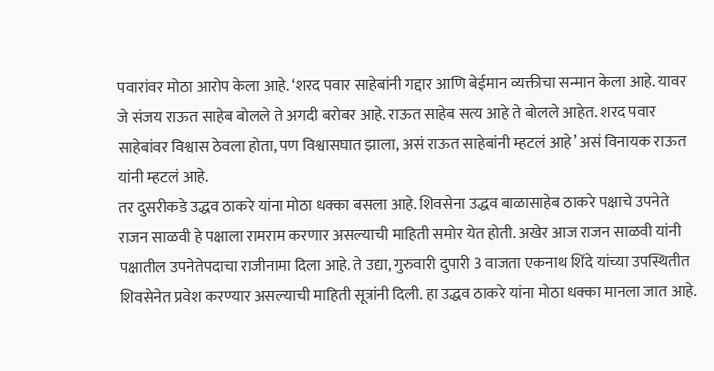पवारांवर मोठा आरोप केला आहे. ‘शरद पवार साहेबांनी गद्दार आणि बेईमान व्यक्तीचा सन्मान केला आहे. यावर जे संजय राऊत साहेब बोलले ते अगदी बरोबर आहे. राऊत साहेब सत्य आहे ते बोलले आहेत. शरद पवार साहेबांवर विश्वास ठेवला होता, पण विश्वासघात झाला, असं राऊत साहेबांनी म्हटलं आहे’ असं विनायक राऊत यांनी म्हटलं आहे.
तर दुसरीकडे उद्धव ठाकरे यांना मोठा धक्का बसला आहे. शिवसेना उद्धव बाळासाहेब ठाकरे पक्षाचे उपनेते राजन साळवी हे पक्षाला रामराम करणार असल्याची माहिती समोर येत होती. अखेर आज राजन साळवी यांनी पक्षातील उपनेतेपदाचा राजीनामा दिला आहे. ते उद्या, गुरुवारी दुपारी 3 वाजता एकनाथ शिंदे यांच्या उपस्थितीत शिवसेनेत प्रवेश करण्यार असल्याची माहिती सूत्रांनी दिली. हा उद्धव ठाकरे यांना मोठा धक्का मानला जात आहे.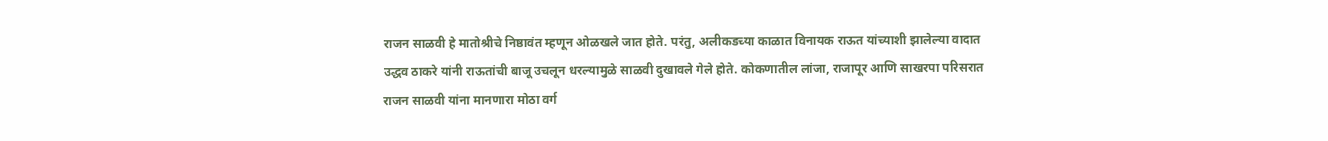राजन साळवी हे मातोश्रीचे निष्ठावंत म्हणून ओळखले जात होते. परंतु, अलीकडच्या काळात विनायक राऊत यांच्याशी झालेल्या वादात उद्धव ठाकरे यांनी राऊतांची बाजू उचलून धरल्यामुळे साळवी दुखावले गेले होते. कोकणातील लांजा, राजापूर आणि साखरपा परिसरात राजन साळवी यांना मानणारा मोठा वर्ग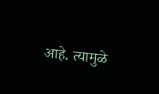आहे. त्यामुळे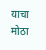याचा मोठा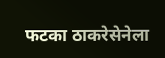फटका ठाकरेसेनेला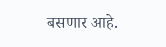बसणार आहे.